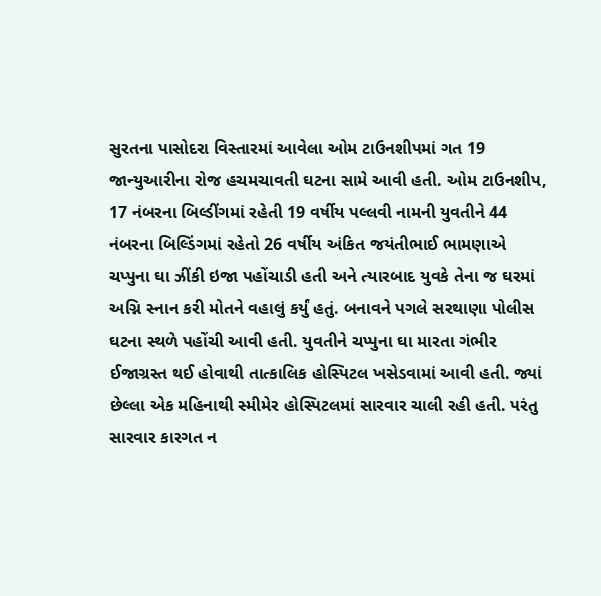સુરતના પાસોદરા વિસ્તારમાં આવેલા ઓમ ટાઉનશીપમાં ગત 19 જાન્યુઆરીના રોજ હચમચાવતી ઘટના સામે આવી હતી. ઓમ ટાઉનશીપ, 17 નંબરના બિલ્ડીંગમાં રહેતી 19 વર્ષીય પલ્લવી નામની યુવતીને 44 નંબરના બિલ્ડિંગમાં રહેતો 26 વર્ષીય અંકિત જયંતીભાઈ ભામણાએ ચપ્પુના ઘા ઝીંકી ઇજા પહોંચાડી હતી અને ત્યારબાદ યુવકે તેના જ ઘરમાં અગ્નિ સ્નાન કરી મોતને વહાલું કર્યું હતું. બનાવને પગલે સરથાણા પોલીસ ઘટના સ્થળે પહોંચી આવી હતી. યુવતીને ચપ્પુના ઘા મારતા ગંભીર ઈજાગ્રસ્ત થઈ હોવાથી તાત્કાલિક હોસ્પિટલ ખસેડવામાં આવી હતી. જ્યાં છેલ્લા એક મહિનાથી સ્મીમેર હોસ્પિટલમાં સારવાર ચાલી રહી હતી. પરંતુ સારવાર કારગત ન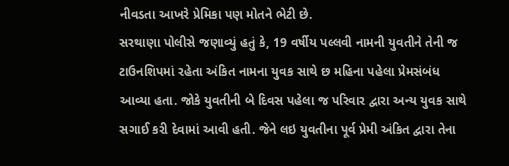નીવડતા આખરે પ્રેમિકા પણ મોતને ભેટી છે.
સરથાણા પોલીસે જણાવ્યું હતું કે, 19 વર્ષીય પલ્લવી નામની યુવતીને તેની જ ટાઉનશિપમાં રહેતા અંકિત નામના યુવક સાથે છ મહિના પહેલા પ્રેમસંબંધ આવ્યા હતા. જોકે યુવતીની બે દિવસ પહેલા જ પરિવાર દ્વારા અન્ય યુવક સાથે સગાઈ કરી દેવામાં આવી હતી. જેને લઇ યુવતીના પૂર્વ પ્રેમી અંકિત દ્વારા તેના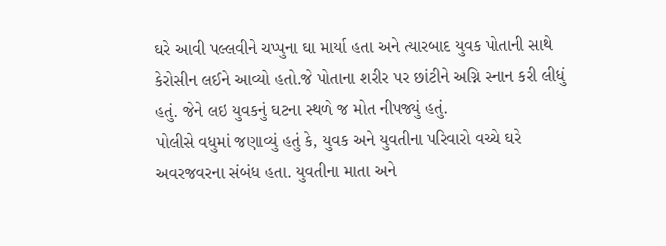ઘરે આવી પલ્લવીને ચપ્પુના ઘા માર્યા હતા અને ત્યારબાદ યુવક પોતાની સાથે કેરોસીન લઈને આવ્યો હતો.જે પોતાના શરીર પર છાંટીને અગ્નિ સ્નાન કરી લીધું હતું. જેને લઇ યુવકનું ઘટના સ્થળે જ મોત નીપજ્યું હતું.
પોલીસે વધુમાં જણાવ્યું હતું કે, યુવક અને યુવતીના પરિવારો વચ્ચે ઘરે અવરજવરના સંબંધ હતા. યુવતીના માતા અને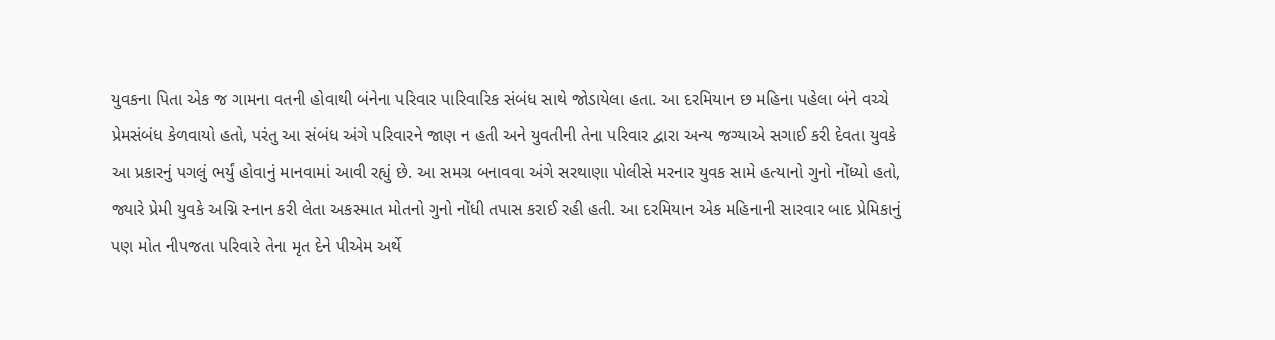યુવકના પિતા એક જ ગામના વતની હોવાથી બંનેના પરિવાર પારિવારિક સંબંધ સાથે જોડાયેલા હતા. આ દરમિયાન છ મહિના પહેલા બંને વચ્ચે પ્રેમસંબંધ કેળવાયો હતો, પરંતુ આ સંબંધ અંગે પરિવારને જાણ ન હતી અને યુવતીની તેના પરિવાર દ્વારા અન્ય જગ્યાએ સગાઈ કરી દેવતા યુવકે આ પ્રકારનું પગલું ભર્યું હોવાનું માનવામાં આવી રહ્યું છે. આ સમગ્ર બનાવવા અંગે સરથાણા પોલીસે મરનાર યુવક સામે હત્યાનો ગુનો નોંધ્યો હતો, જ્યારે પ્રેમી યુવકે અગ્નિ સ્નાન કરી લેતા અકસ્માત મોતનો ગુનો નોંધી તપાસ કરાઈ રહી હતી. આ દરમિયાન એક મહિનાની સારવાર બાદ પ્રેમિકાનું પણ મોત નીપજતા પરિવારે તેના મૃત દેને પીએમ અર્થે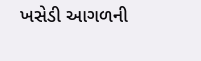ખસેડી આગળની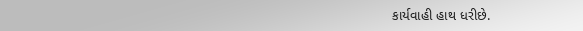કાર્યવાહી હાથ ધરીછે.